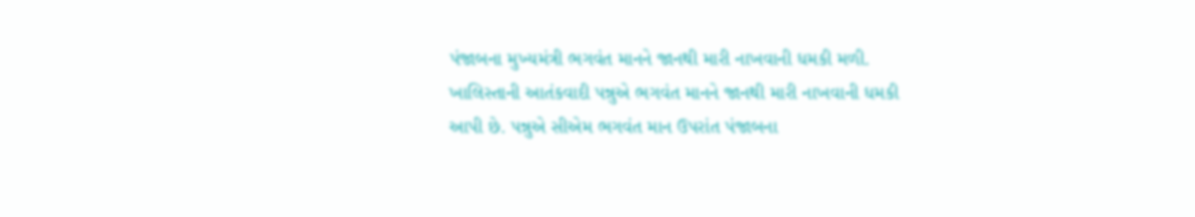પંજાબના મુખ્યમંત્રી ભગવંત માનને જાનથી મારી નાખવાની ધમકી મળી. ખાલિસ્તાની આતંકવાદી પન્નુએ ભગવંત માનને જાનથી મારી નાખવાની ધમકી આપી છે. પન્નુએ સીએમ ભગવંત માન ઉપરાંત પંજાબના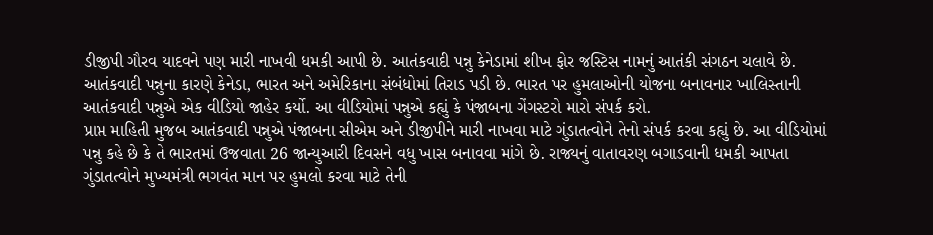ડીજીપી ગૌરવ યાદવને પણ મારી નાખવી ધમકી આપી છે. આતંકવાદી પન્નુ કેનેડામાં શીખ ફોર જસ્ટિસ નામનું આતંકી સંગઠન ચલાવે છે. આતંકવાદી પન્નુના કારણે કેનેડા, ભારત અને અમેરિકાના સંબંધોમાં તિરાડ પડી છે. ભારત પર હુમલાઓની યોજના બનાવનાર ખાલિસ્તાની આતંકવાદી પન્નુએ એક વીડિયો જાહેર કર્યો. આ વીડિયોમાં પન્નુએ કહ્યું કે પંજાબના ગેંગસ્ટરો મારો સંપર્ક કરો.
પ્રાપ્ત માહિતી મુજબ આતંકવાદી પન્નુએ પંજાબના સીએમ અને ડીજીપીને મારી નાખવા માટે ગુંડાતત્વોને તેનો સંપર્ક કરવા કહ્યું છે. આ વીડિયોમાં પન્નુ કહે છે કે તે ભારતમાં ઉજવાતા 26 જાન્યુઆરી દિવસને વધુ ખાસ બનાવવા માંગે છે. રાજ્યનું વાતાવરણ બગાડવાની ધમકી આપતા ગુંડાતત્વોને મુખ્યમંત્રી ભગવંત માન પર હુમલો કરવા માટે તેની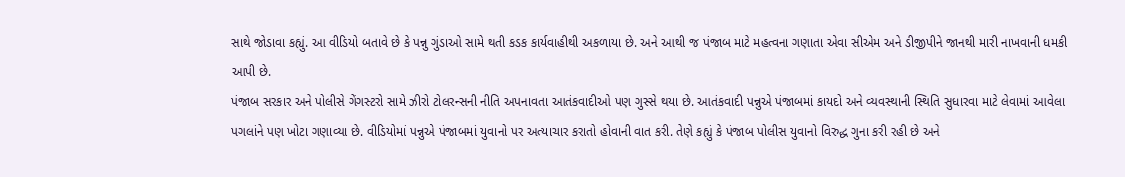સાથે જોડાવા કહ્યું. આ વીડિયો બતાવે છે કે પન્નુ ગુંડાઓ સામે થતી કડક કાર્યવાહીથી અકળાયા છે. અને આથી જ પંજાબ માટે મહત્વના ગણાતા એવા સીએમ અને ડીજીપીને જાનથી મારી નાખવાની ધમકી આપી છે.
પંજાબ સરકાર અને પોલીસે ગેંગસ્ટરો સામે ઝીરો ટોલરન્સની નીતિ અપનાવતા આતંકવાદીઓ પણ ગુસ્સે થયા છે. આતંકવાદી પન્નુએ પંજાબમાં કાયદો અને વ્યવસ્થાની સ્થિતિ સુધારવા માટે લેવામાં આવેલા પગલાંને પણ ખોટા ગણાવ્યા છે. વીડિયોમાં પન્નુએ પંજાબમાં યુવાનો પર અત્યાચાર કરાતો હોવાની વાત કરી. તેણે કહ્યું કે પંજાબ પોલીસ યુવાનો વિરુદ્ધ ગુના કરી રહી છે અને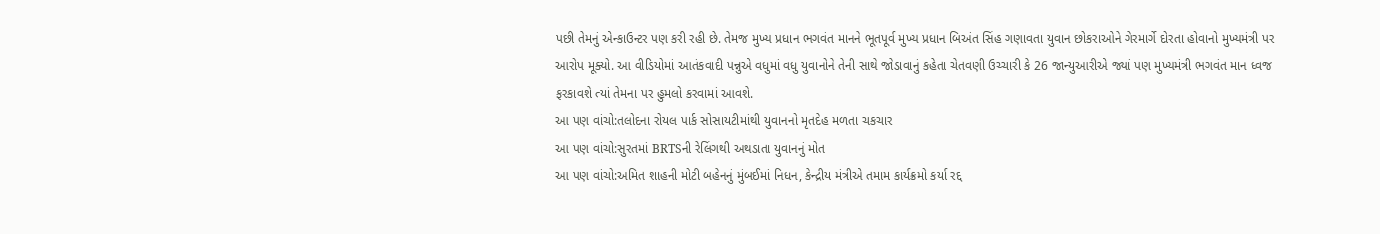પછી તેમનું એન્કાઉન્ટર પણ કરી રહી છે. તેમજ મુખ્ય પ્રધાન ભગવંત માનને ભૂતપૂર્વ મુખ્ય પ્રધાન બિઅંત સિંહ ગણાવતા યુવાન છોકરાઓને ગેરમાર્ગે દોરતા હોવાનો મુખ્યમંત્રી પર આરોપ મૂક્યો. આ વીડિયોમાં આતંકવાદી પન્નુએ વધુમાં વધુ યુવાનોને તેની સાથે જોડાવાનું કહેતા ચેતવણી ઉચ્ચારી કે 26 જાન્યુઆરીએ જ્યાં પણ મુખ્યમંત્રી ભગવંત માન ધ્વજ ફરકાવશે ત્યાં તેમના પર હુમલો કરવામાં આવશે.
આ પણ વાંચો:તલોદના રોયલ પાર્ક સોસાયટીમાંથી યુવાનનો મૃતદેહ મળતા ચકચાર
આ પણ વાંચો:સુરતમાં BRTSની રેલિંગથી અથડાતા યુવાનનું મોત
આ પણ વાંચો:અમિત શાહની મોટી બહેનનું મુંબઈમાં નિધન, કેન્દ્રીય મંત્રીએ તમામ કાર્યક્રમો કર્યા રદ્દ